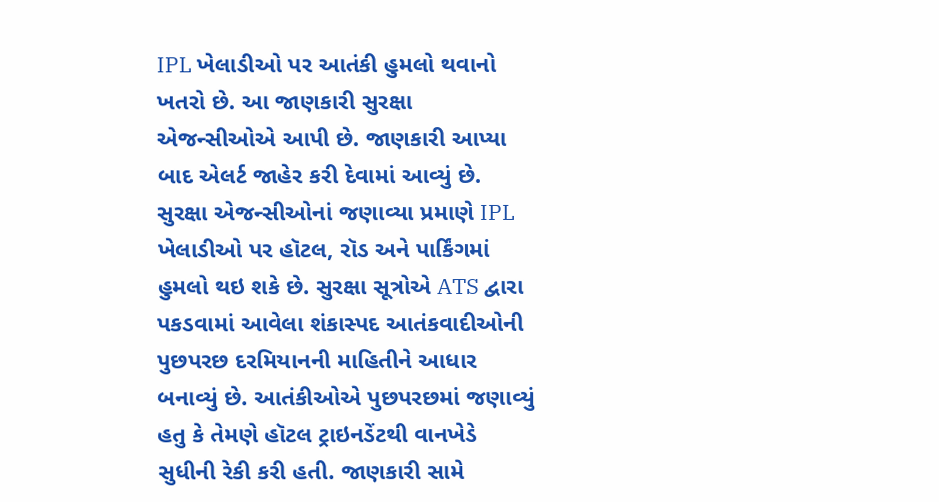IPL ખેલાડીઓ પર આતંકી હુમલો થવાનો ખતરો છે. આ જાણકારી સુરક્ષા એજન્સીઓએ આપી છે. જાણકારી આપ્યા બાદ એલર્ટ જાહેર કરી દેવામાં આવ્યું છે. સુરક્ષા એજન્સીઓનાં જણાવ્યા પ્રમાણે IPL ખેલાડીઓ પર હૉટલ, રૉડ અને પાર્કિંગમાં હુમલો થઇ શકે છે. સુરક્ષા સૂત્રોએ ATS દ્વારા પકડવામાં આવેલા શંકાસ્પદ આતંકવાદીઓની પુછપરછ દરમિયાનની માહિતીને આધાર બનાવ્યું છે. આતંકીઓએ પુછપરછમાં જણાવ્યું હતુ કે તેમણે હૉટલ ટ્રાઇનડેંટથી વાનખેડે સુધીની રેકી કરી હતી. જાણકારી સામે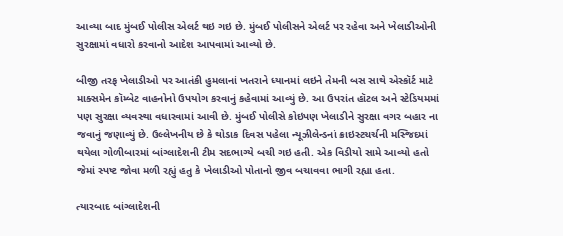આવ્યા બાદ મુંબઈ પોલીસ એલર્ટ થઇ ગઇ છે. મુંબઈ પોલીસને એલર્ટ પર રહેવા અને ખેલાડીઓની સુરક્ષામાં વધારો કરવાનો આદેશ આપવામાં આવ્યો છે.

બીજી તરફ ખેલાડીઓ પર આતંકી હુમલાનાં ખતરાને ધ્યાનમાં લઇને તેમની બસ સાથે એસ્કૉર્ટ માટે માક્સમેન કૉમ્બેટ વાહનોનો ઉપયોગ કરવાનું કહેવામાં આવ્યું છે. આ ઉપરાંત હૉટલ અને સ્ટેડિયમમાં પણ સુરક્ષા વ્યવસ્થા વધારવામાં આવી છે. મુંબઈ પોલીસે કોઇપણ ખેલાડીને સુરક્ષા વગર બહાર ના જવાનું જણાવ્યું છે. ઉલ્લેખનીય છે કે થોડાક દિવસ પહેલા ન્યૂઝીલેન્ડનાં ક્રાઇસ્ટચર્ચની મસ્જિદમાં થયેલા ગોળીબારમાં બાંગ્લાદેશની ટીમ સદભાગ્યે બચી ગઇ હતી. એક વિડીયો સામે આવ્યો હતો જેમાં સ્પષ્ટ જોવા મળી રહ્યું હતુ કે ખેલાડીઓ પોતાનો જીવ બચાવવા ભાગી રહ્યા હતા.

ત્યારબાદ બાંગ્લાદેશની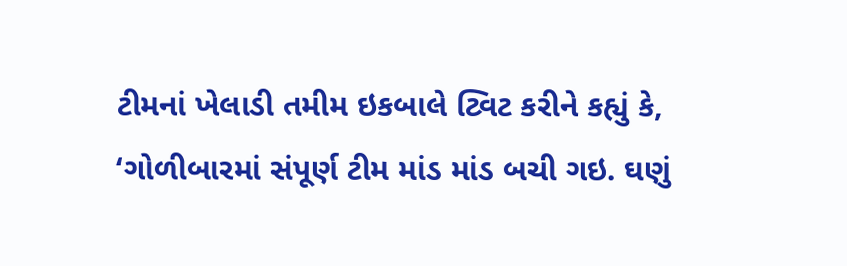ટીમનાં ખેલાડી તમીમ ઇકબાલે ટ્વિટ કરીને કહ્યું કે, ‘ગોળીબારમાં સંપૂર્ણ ટીમ માંડ માંડ બચી ગઇ. ઘણું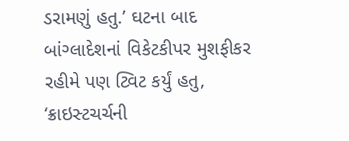ડરામણું હતુ.’ ઘટના બાદ બાંગ્લાદેશનાં વિકેટકીપર મુશફીકર રહીમે પણ ટ્વિટ કર્યું હતુ, ‘ક્રાઇસ્ટચર્ચની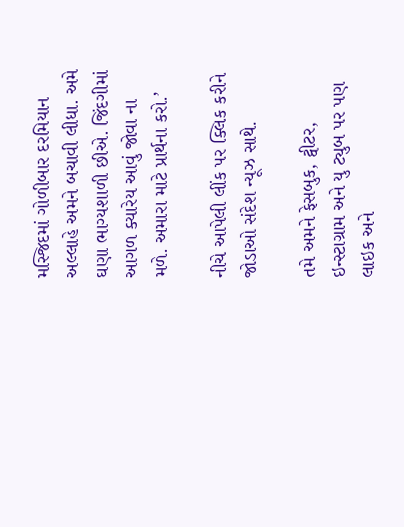મસ્જિદમાં ગોળીબાર દરમિયાન અલ્લાહે અમને બચાવી લીધા. અમે ઘણા ભાગ્યશાળી છીએ. જિંદગીમાં આગળ ક્યારેય આવું જોવા ના મળે. અમારા માટે પ્રાર્થના કરો.’

નીચે આપેલી લીંક પર ક્લિક કરીને જોડાઓ સંદેશ ન્યૂઝ સાથે.

તમે અમને ફેસબુક, ટ્વીટર, ઇન્સ્ટાગ્રામ અને યુ ટ્યુબ પર પણ લાઇક અને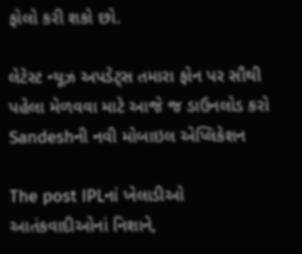ફોલો કરી શકો છો.

લેટેસ્ટ ન્યૂઝ અપડેટ્સ તમારા ફોન પર સૌથી પહેલા મેળવવા માટે આજે જ ડાઉનલોડ કરો Sandeshની નવી મોબાઇલ એપ્લિકેશન

The post IPLનાં ખેલાડીઓ આતંકવાદીઓનાં નિશાને,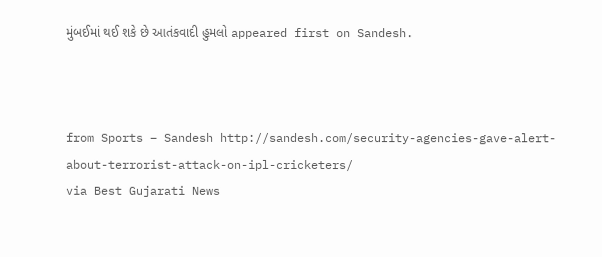મુંબઈમાં થઈ શકે છે આતંકવાદી હુમલો appeared first on Sandesh.



from Sports – Sandesh http://sandesh.com/security-agencies-gave-alert-about-terrorist-attack-on-ipl-cricketers/
via Best Gujarati News